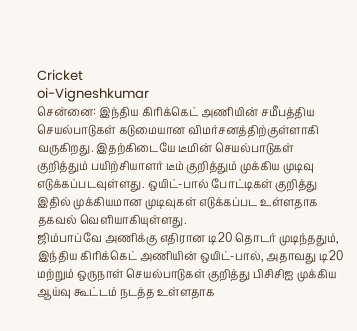Cricket
oi-Vigneshkumar
சென்னை: இந்திய கிரிக்கெட் அணியின் சமீபத்திய செயல்பாடுகள் கடுமையான விமர்சனத்திற்குள்ளாகி வருகிறது. இதற்கிடையே டீமின் செயல்பாடுகள் குறித்தும் பயிற்சியாளர் டீம் குறித்தும் முக்கிய முடிவு எடுக்கப்படவுள்ளது. ஒயிட்-பால் போட்டிகள் குறித்து இதில் முக்கியமான முடிவுகள் எடுக்கப்பட உள்ளதாக தகவல் வெளியாகியுள்ளது.
ஜிம்பாப்வே அணிக்கு எதிரான டி20 தொடர் முடிந்ததும், இந்திய கிரிக்கெட் அணியின் ஒயிட்-பால், அதாவது டி20 மற்றும் ஒருநாள் செயல்பாடுகள் குறித்து பிசிசிஐ முக்கிய ஆய்வு கூட்டம் நடத்த உள்ளதாக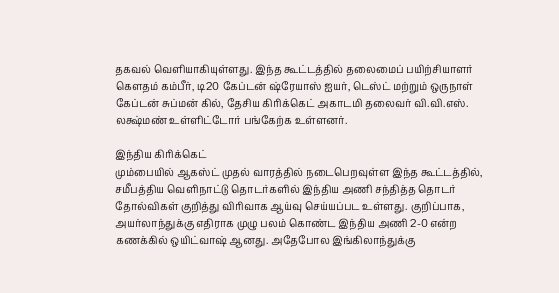தகவல் வெளியாகியுள்ளது. இந்த கூட்டத்தில் தலைமைப் பயிற்சியாளர் கௌதம் கம்பீர், டி20 கேப்டன் ஷ்ரேயாஸ் ஐயர், டெஸ்ட் மற்றும் ஒருநாள் கேப்டன் சுப்மன் கில், தேசிய கிரிக்கெட் அகாடமி தலைவர் வி.வி.எஸ். லக்ஷ்மண் உள்ளிட்டோர் பங்கேற்க உள்ளனர்.

இந்திய கிரிக்கெட்
மும்பையில் ஆகஸ்ட் முதல் வாரத்தில் நடைபெறவுள்ள இந்த கூட்டத்தில், சமீபத்திய வெளிநாட்டு தொடர்களில் இந்திய அணி சந்தித்த தொடர் தோல்விகள் குறித்து விரிவாக ஆய்வு செய்யப்பட உள்ளது. குறிப்பாக, அயர்லாந்துக்கு எதிராக முழு பலம் கொண்ட இந்திய அணி 2-0 என்ற கணக்கில் ஒயிட்வாஷ் ஆனது. அதேபோல இங்கிலாந்துக்கு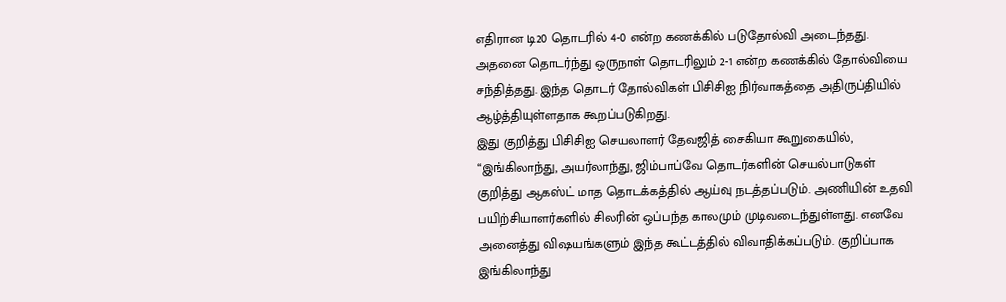எதிரான டி20 தொடரில் 4-0 என்ற கணக்கில் படுதோல்வி அடைந்தது. அதனை தொடர்ந்து ஒருநாள் தொடரிலும் 2-1 என்ற கணக்கில் தோல்வியை சந்தித்தது. இந்த தொடர் தோல்விகள் பிசிசிஐ நிர்வாகத்தை அதிருப்தியில் ஆழ்த்தியுள்ளதாக கூறப்படுகிறது.
இது குறித்து பிசிசிஐ செயலாளர் தேவஜித் சைகியா கூறுகையில், “இங்கிலாந்து, அயர்லாந்து, ஜிம்பாப்வே தொடர்களின் செயல்பாடுகள் குறித்து ஆகஸ்ட் மாத தொடக்கத்தில் ஆய்வு நடத்தப்படும். அணியின் உதவி பயிற்சியாளர்களில் சிலரின் ஒப்பந்த காலமும் முடிவடைந்துள்ளது. எனவே அனைத்து விஷயங்களும் இந்த கூட்டத்தில் விவாதிக்கப்படும். குறிப்பாக இங்கிலாந்து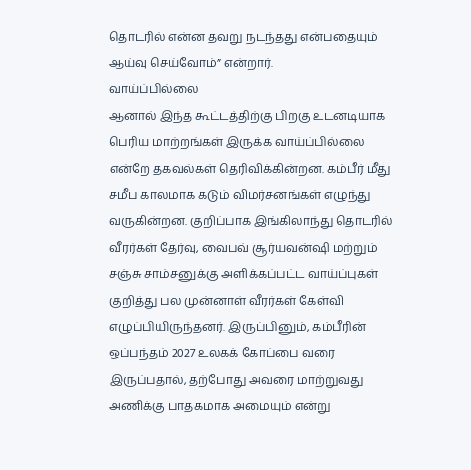தொடரில் என்ன தவறு நடந்தது என்பதையும் ஆய்வு செய்வோம்” என்றார்.
வாய்ப்பில்லை
ஆனால் இந்த கூட்டத்திற்கு பிறகு உடனடியாக பெரிய மாற்றங்கள் இருக்க வாய்ப்பில்லை என்றே தகவல்கள் தெரிவிக்கின்றன. கம்பீர் மீது சமீப காலமாக கடும் விமர்சனங்கள் எழுந்து வருகின்றன. குறிப்பாக இங்கிலாந்து தொடரில் வீரர்கள் தேர்வு, வைபவ் சூர்யவன்ஷி மற்றும் சஞ்சு சாம்சனுக்கு அளிக்கப்பட்ட வாய்ப்புகள் குறித்து பல முன்னாள் வீரர்கள் கேள்வி எழுப்பியிருந்தனர். இருப்பினும், கம்பீரின் ஒப்பந்தம் 2027 உலகக் கோப்பை வரை இருப்பதால், தற்போது அவரை மாற்றுவது அணிக்கு பாதகமாக அமையும் என்று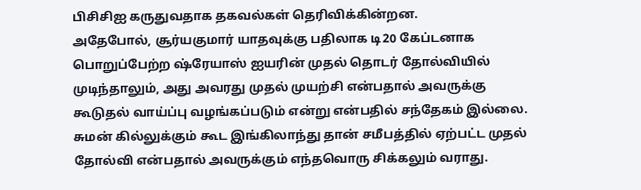பிசிசிஐ கருதுவதாக தகவல்கள் தெரிவிக்கின்றன.
அதேபோல், சூர்யகுமார் யாதவுக்கு பதிலாக டி20 கேப்டனாக பொறுப்பேற்ற ஷ்ரேயாஸ் ஐயரின் முதல் தொடர் தோல்வியில் முடிந்தாலும், அது அவரது முதல் முயற்சி என்பதால் அவருக்கு கூடுதல் வாய்ப்பு வழங்கப்படும் என்று என்பதில் சந்தேகம் இல்லை. சுமன் கில்லுக்கும் கூட இங்கிலாந்து தான் சமீபத்தில் ஏற்பட்ட முதல் தோல்வி என்பதால் அவருக்கும் எந்தவொரு சிக்கலும் வராது.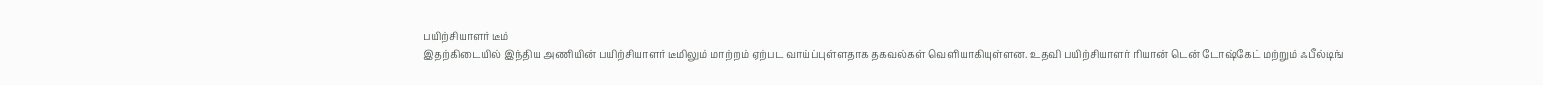பயிற்சியாளர் டீம்
இதற்கிடையில் இந்திய அணியின் பயிற்சியாளர் டீமிலும் மாற்றம் ஏற்பட வாய்ப்புள்ளதாக தகவல்கள் வெளியாகியுள்ளன. உதவி பயிற்சியாளர் ரியான் டென் டோஷ்கேட் மற்றும் ஃபீல்டிங்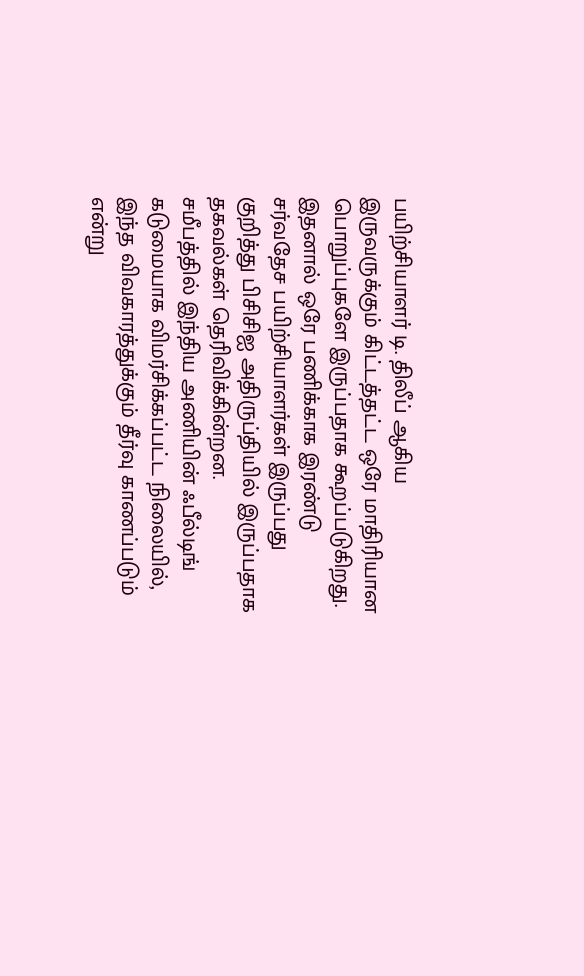பயிற்சியாளர் டி. திலீப் ஆகிய இருவருக்கும் கிட்டத்தட்ட ஒரே மாதிரியான பொறுப்புகளே இருப்பதாக கூறப்படுகிறது. இதனால் ஒரே பணிக்காக இரண்டு சர்வதேச பயிற்சியாளர்கள் இருப்பது குறித்து பிசிசிஐ அதிருப்தியில் இருப்பதாக தகவல்கள் தெரிவிக்கின்றன.
சமீபத்தில் இந்திய அணியின் ஃபீல்டிங் கடுமையாக விமர்சிக்கப்பட்ட நிலையில், இந்த விவகாரத்துக்கும் தீர்வு காணப்படும் என்று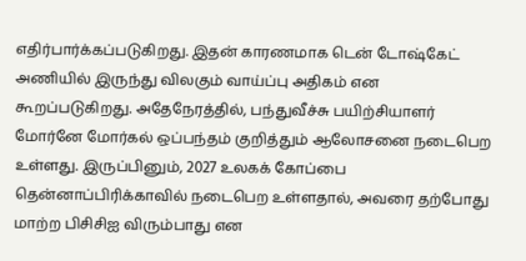எதிர்பார்க்கப்படுகிறது. இதன் காரணமாக டென் டோஷ்கேட் அணியில் இருந்து விலகும் வாய்ப்பு அதிகம் என கூறப்படுகிறது. அதேநேரத்தில், பந்துவீச்சு பயிற்சியாளர் மோர்னே மோர்கல் ஒப்பந்தம் குறித்தும் ஆலோசனை நடைபெற உள்ளது. இருப்பினும், 2027 உலகக் கோப்பை தென்னாப்பிரிக்காவில் நடைபெற உள்ளதால், அவரை தற்போது மாற்ற பிசிசிஐ விரும்பாது என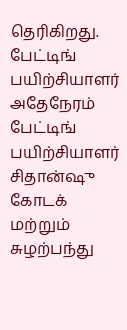தெரிகிறது.
பேட்டிங் பயிற்சியாளர்
அதேநேரம் பேட்டிங் பயிற்சியாளர் சிதான்ஷு கோடக் மற்றும் சுழற்பந்து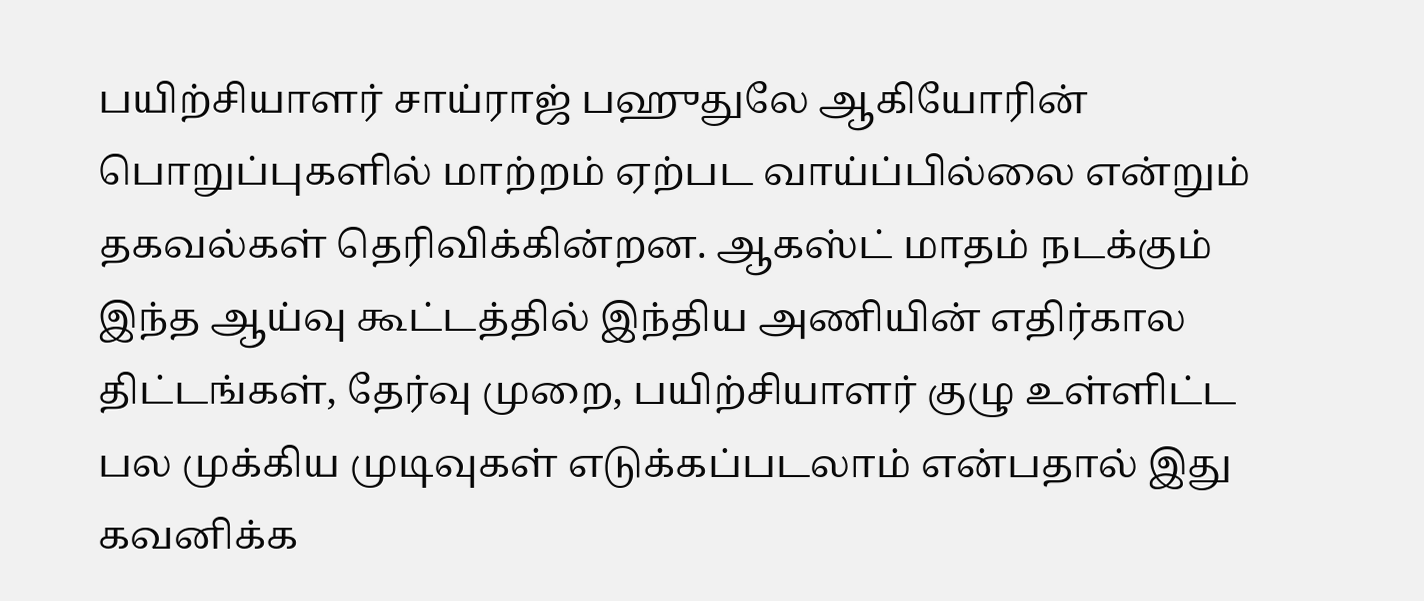பயிற்சியாளர் சாய்ராஜ் பஹுதுலே ஆகியோரின் பொறுப்புகளில் மாற்றம் ஏற்பட வாய்ப்பில்லை என்றும் தகவல்கள் தெரிவிக்கின்றன. ஆகஸ்ட் மாதம் நடக்கும் இந்த ஆய்வு கூட்டத்தில் இந்திய அணியின் எதிர்கால திட்டங்கள், தேர்வு முறை, பயிற்சியாளர் குழு உள்ளிட்ட பல முக்கிய முடிவுகள் எடுக்கப்படலாம் என்பதால் இது கவனிக்க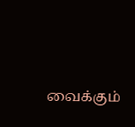வைக்கும்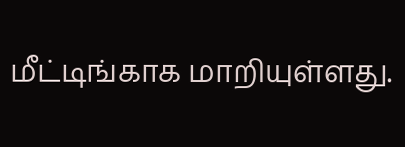மீட்டிங்காக மாறியுள்ளது.